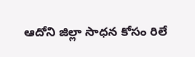ఆదోని జిల్లా సాధన కోసం రిలే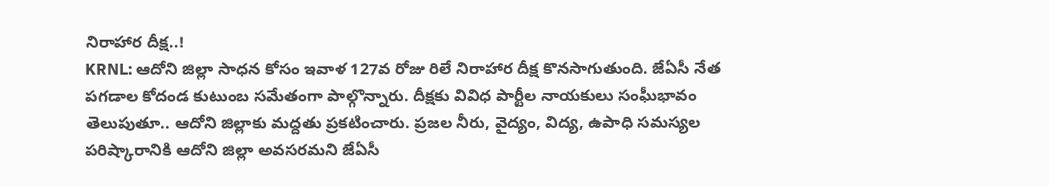నిరాహార దీక్ష..!
KRNL: ఆదోని జిల్లా సాధన కోసం ఇవాళ 127వ రోజు రిలే నిరాహార దీక్ష కొనసాగుతుంది. జేఏసీ నేత పగడాల కోదండ కుటుంబ సమేతంగా పాల్గొన్నారు. దీక్షకు వివిధ పార్టీల నాయకులు సంఘీభావం తెలుపుతూ.. ఆదోని జిల్లాకు మద్దతు ప్రకటించారు. ప్రజల నీరు, వైద్యం, విద్య, ఉపాధి సమస్యల పరిష్కారానికి ఆదోని జిల్లా అవసరమని జేఏసీ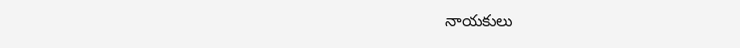నాయకులు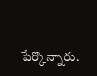పేర్కొన్నారు.